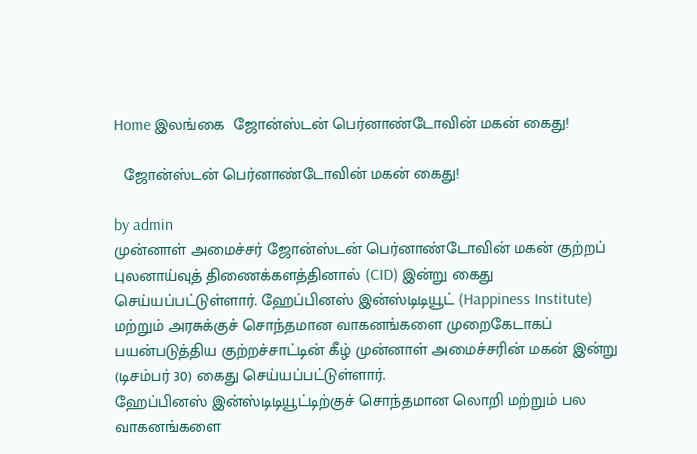Home இலங்கை  ஜோன்ஸ்டன் பெர்னாண்டோவின் மகன் கைது!

  ஜோன்ஸ்டன் பெர்னாண்டோவின் மகன் கைது!

by admin
முன்னாள் அமைச்சர் ஜோன்ஸ்டன் பெர்னாண்டோவின் மகன் குற்றப் புலனாய்வுத் திணைக்களத்தினால் (CID) இன்று கைது செய்யப்பட்டுள்ளார். ஹேப்பினஸ் இன்ஸ்டிடியூட் (Happiness Institute) மற்றும் அரசுக்குச் சொந்தமான வாகனங்களை முறைகேடாகப் பயன்படுத்திய குற்றச்சாட்டின் கீழ் முன்னாள் அமைச்சரின் மகன் இன்று (டிசம்பர் 30) கைது செய்யப்பட்டுள்ளார்.
ஹேப்பினஸ் இன்ஸ்டிடியூட்டிற்குச் சொந்தமான லொறி மற்றும் பல வாகனங்களை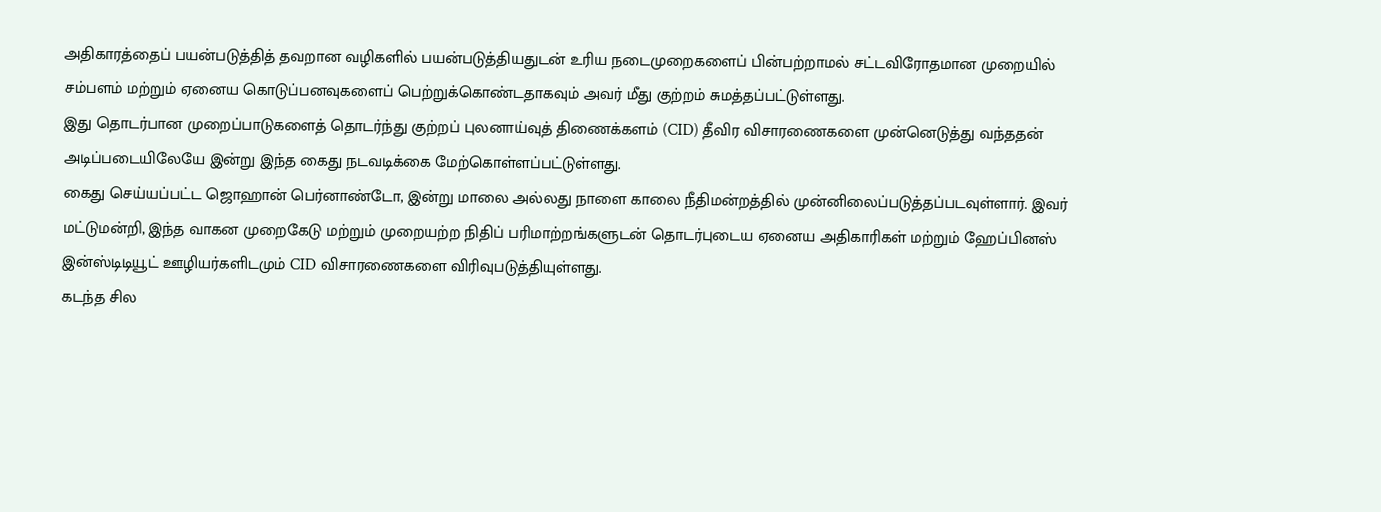அதிகாரத்தைப் பயன்படுத்தித் தவறான வழிகளில் பயன்படுத்தியதுடன் உரிய நடைமுறைகளைப் பின்பற்றாமல் சட்டவிரோதமான முறையில் சம்பளம் மற்றும் ஏனைய கொடுப்பனவுகளைப் பெற்றுக்கொண்டதாகவும் அவர் மீது குற்றம் சுமத்தப்பட்டுள்ளது.
இது தொடர்பான முறைப்பாடுகளைத் தொடர்ந்து குற்றப் புலனாய்வுத் திணைக்களம் (CID) தீவிர விசாரணைகளை முன்னெடுத்து வந்ததன் அடிப்படையிலேயே இன்று இந்த கைது நடவடிக்கை மேற்கொள்ளப்பட்டுள்ளது.
கைது செய்யப்பட்ட ஜொஹான் பெர்னாண்டோ, இன்று மாலை அல்லது நாளை காலை நீதிமன்றத்தில் முன்னிலைப்படுத்தப்படவுள்ளார். இவர் மட்டுமன்றி, இந்த வாகன முறைகேடு மற்றும் முறையற்ற நிதிப் பரிமாற்றங்களுடன் தொடர்புடைய ஏனைய அதிகாரிகள் மற்றும் ஹேப்பினஸ் இன்ஸ்டிடியூட் ஊழியர்களிடமும் CID விசாரணைகளை விரிவுபடுத்தியுள்ளது.
கடந்த சில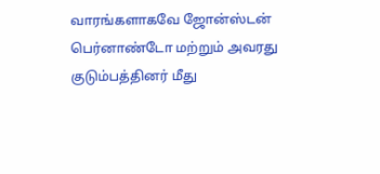வாரங்களாகவே ஜோன்ஸ்டன் பெர்னாண்டோ மற்றும் அவரது குடும்பத்தினர் மீது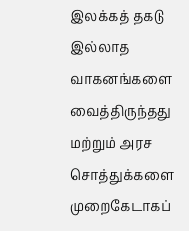இலக்கத் தகடு இல்லாத வாகனங்களை வைத்திருந்தது மற்றும் அரச சொத்துக்களை முறைகேடாகப்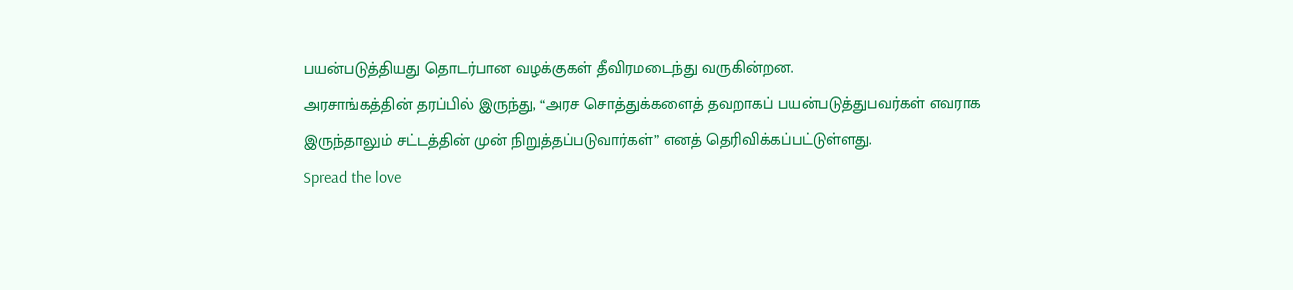பயன்படுத்தியது தொடர்பான வழக்குகள் தீவிரமடைந்து வருகின்றன.
அரசாங்கத்தின் தரப்பில் இருந்து, “அரச சொத்துக்களைத் தவறாகப் பயன்படுத்துபவர்கள் எவராக இருந்தாலும் சட்டத்தின் முன் நிறுத்தப்படுவார்கள்” எனத் தெரிவிக்கப்பட்டுள்ளது.
Spread the love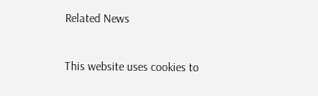Related News

This website uses cookies to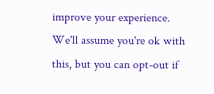improve your experience. We'll assume you're ok with this, but you can opt-out if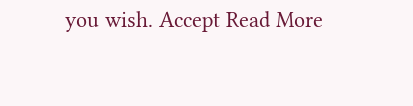you wish. Accept Read More